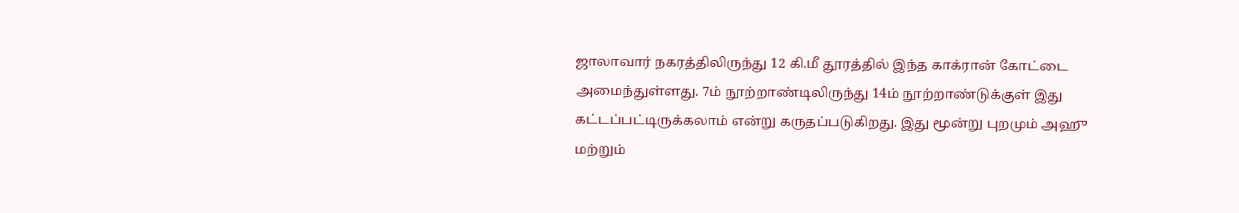ஜாலாவார் நகரத்திலிருந்து 12 கி.மீ தூரத்தில் இந்த காக்ரான் கோட்டை அமைந்துள்ளது. 7ம் நூற்றாண்டிலிருந்து 14ம் நூற்றாண்டுக்குள் இது கட்டப்பட்டிருக்கலாம் என்று கருதப்படுகிறது. இது மூன்று புறமும் அஹு மற்றும்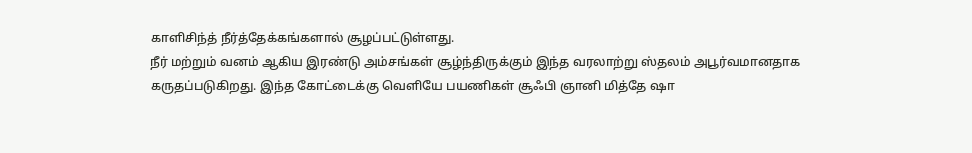காளிசிந்த் நீர்த்தேக்கங்களால் சூழப்பட்டுள்ளது.
நீர் மற்றும் வனம் ஆகிய இரண்டு அம்சங்கள் சூழ்ந்திருக்கும் இந்த வரலாற்று ஸ்தலம் அபூர்வமானதாக கருதப்படுகிறது. இந்த கோட்டைக்கு வெளியே பயணிகள் சூஃபி ஞானி மித்தே ஷா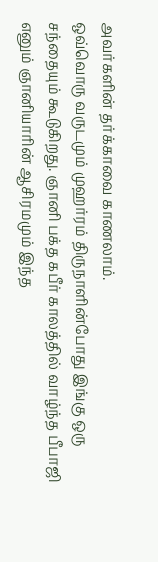அவர்களின் தர்க்காவை காணலாம்.
ஒவ்வொரு வருடமும் முஹர்ரம் திருநாளின்போது இங்கு ஒரு சந்தையும் கூடுகிறது. ஞானி பக்த கபீர் காலத்தில் வாழ்ந்த பீபாஜி எனும் ஞானியாரின் ஆசிரமமும் இந்த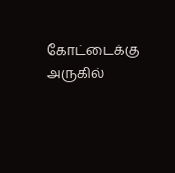கோட்டைக்கு அருகில்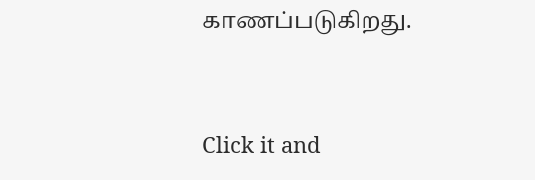காணப்படுகிறது.



Click it and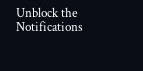Unblock the Notifications